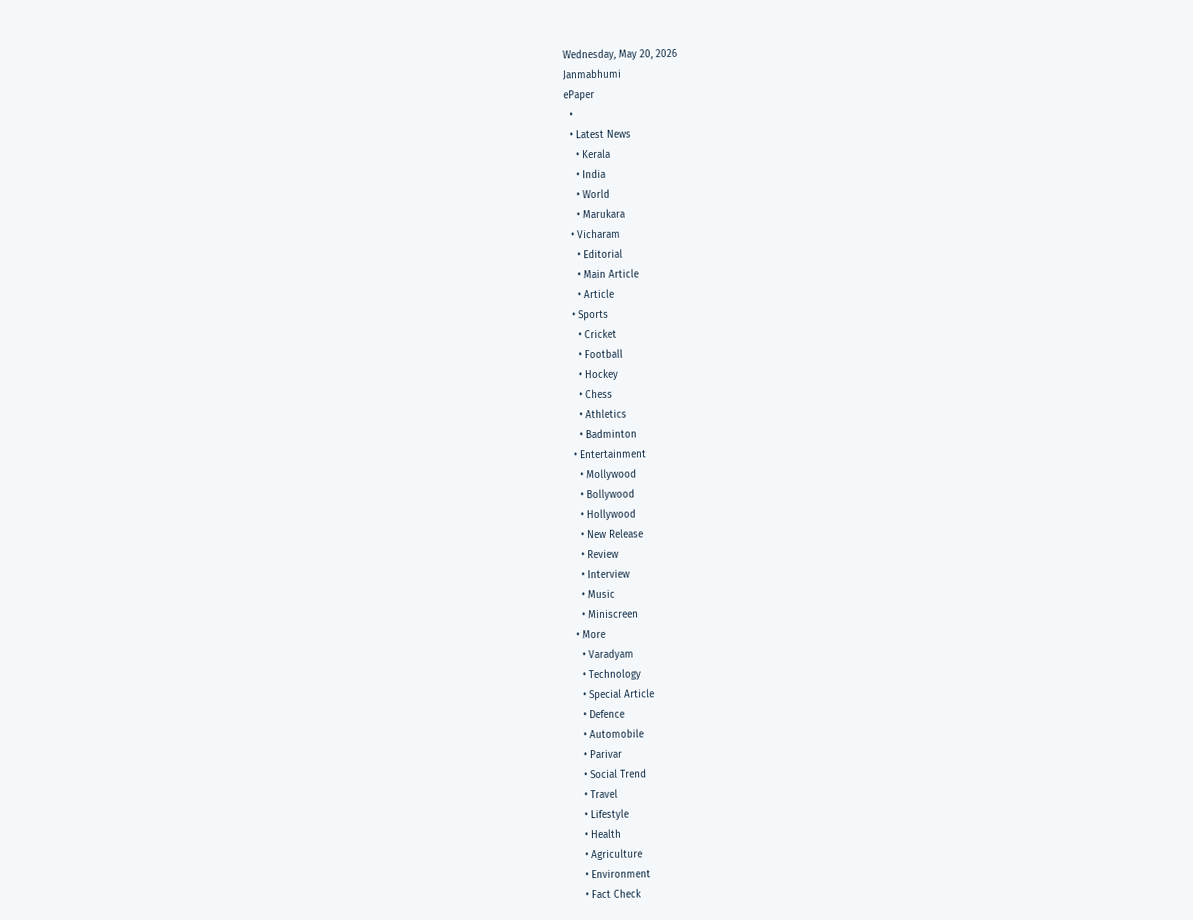Wednesday, May 20, 2026
Janmabhumi
ePaper
  •
  • Latest News
    • Kerala
    • India
    • World
    • Marukara
  • Vicharam
    • Editorial
    • Main Article
    • Article
  • Sports
    • Cricket
    • Football
    • Hockey
    • Chess
    • Athletics
    • Badminton
  • Entertainment
    • Mollywood
    • Bollywood
    • Hollywood
    • New Release
    • Review
    • Interview
    • Music
    • Miniscreen
  • More
    • Varadyam
    • Technology
    • Special Article
    • Defence
    • Automobile
    • Parivar
    • Social Trend
    • Travel
    • Lifestyle
    • Health
    • Agriculture
    • Environment
    • Fact Check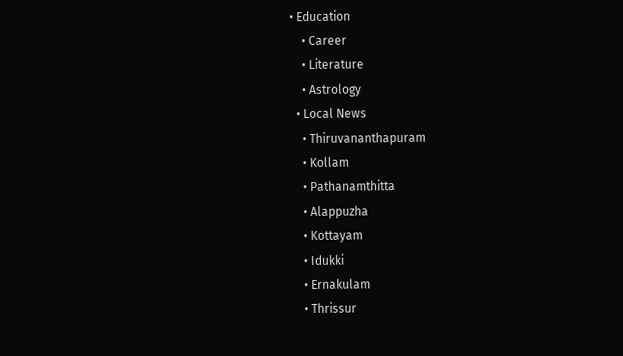• Education
    • Career
    • Literature
    • Astrology
  • Local News
    • Thiruvananthapuram
    • Kollam
    • Pathanamthitta
    • Alappuzha
    • Kottayam
    • Idukki
    • Ernakulam
    • Thrissur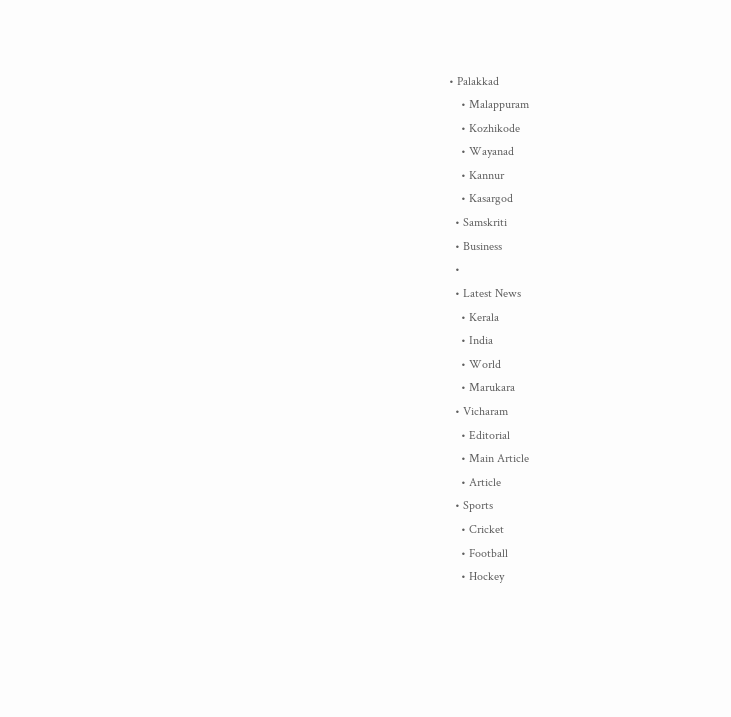• Palakkad
    • Malappuram
    • Kozhikode
    • Wayanad
    • Kannur
    • Kasargod
  • Samskriti
  • Business
  •
  • Latest News
    • Kerala
    • India
    • World
    • Marukara
  • Vicharam
    • Editorial
    • Main Article
    • Article
  • Sports
    • Cricket
    • Football
    • Hockey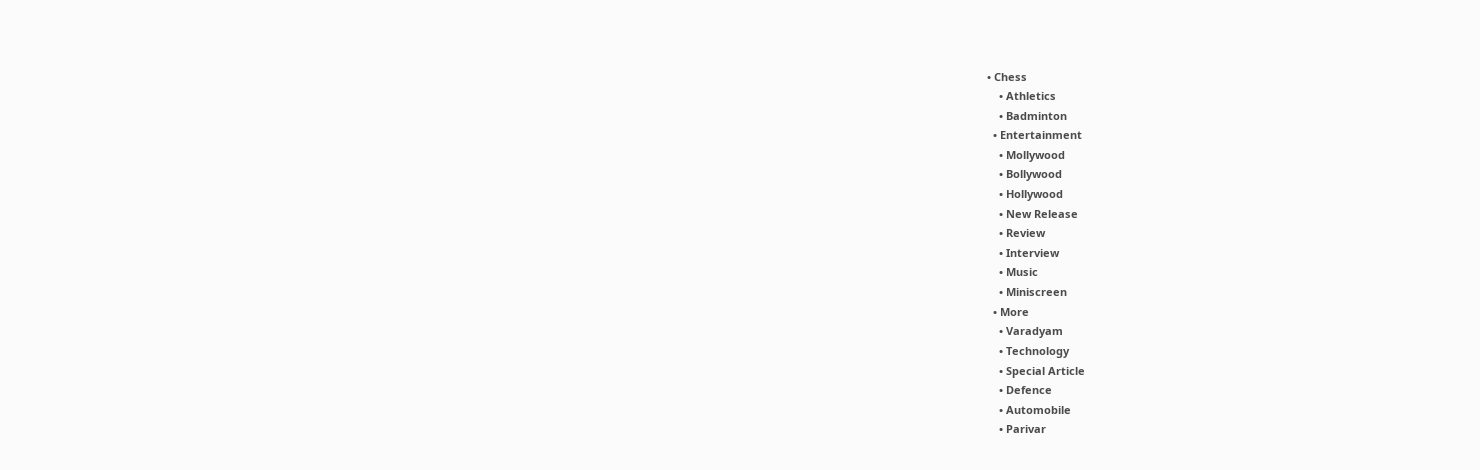• Chess
    • Athletics
    • Badminton
  • Entertainment
    • Mollywood
    • Bollywood
    • Hollywood
    • New Release
    • Review
    • Interview
    • Music
    • Miniscreen
  • More
    • Varadyam
    • Technology
    • Special Article
    • Defence
    • Automobile
    • Parivar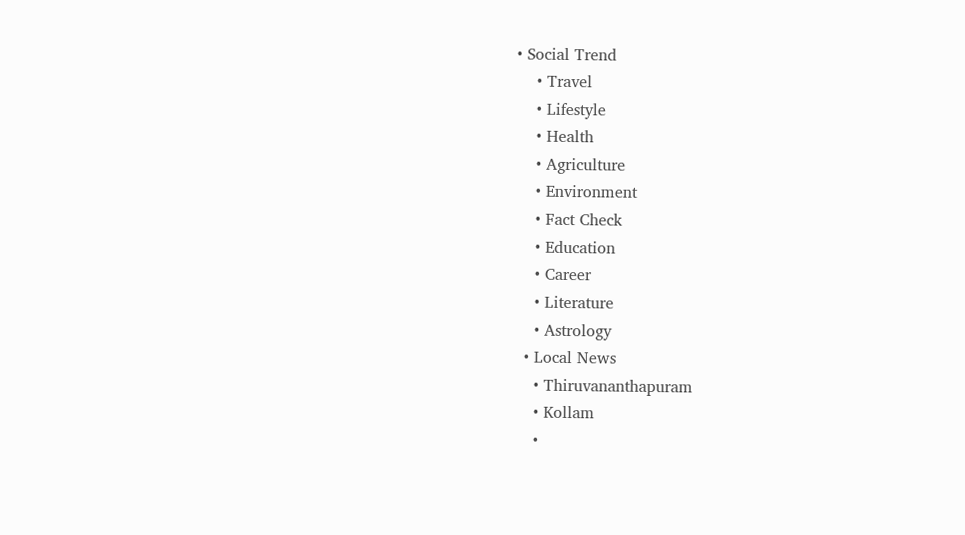• Social Trend
    • Travel
    • Lifestyle
    • Health
    • Agriculture
    • Environment
    • Fact Check
    • Education
    • Career
    • Literature
    • Astrology
  • Local News
    • Thiruvananthapuram
    • Kollam
    •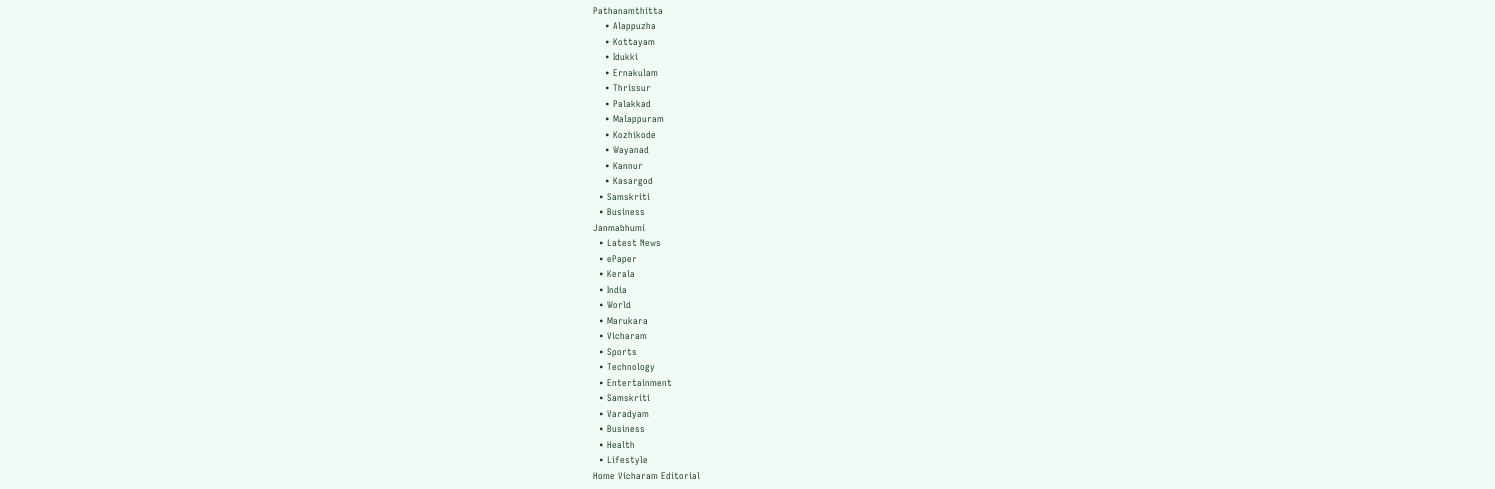Pathanamthitta
    • Alappuzha
    • Kottayam
    • Idukki
    • Ernakulam
    • Thrissur
    • Palakkad
    • Malappuram
    • Kozhikode
    • Wayanad
    • Kannur
    • Kasargod
  • Samskriti
  • Business
Janmabhumi
  • Latest News
  • ePaper
  • Kerala
  • India
  • World
  • Marukara
  • Vicharam
  • Sports
  • Technology
  • Entertainment
  • Samskriti
  • Varadyam
  • Business
  • Health
  • Lifestyle
Home Vicharam Editorial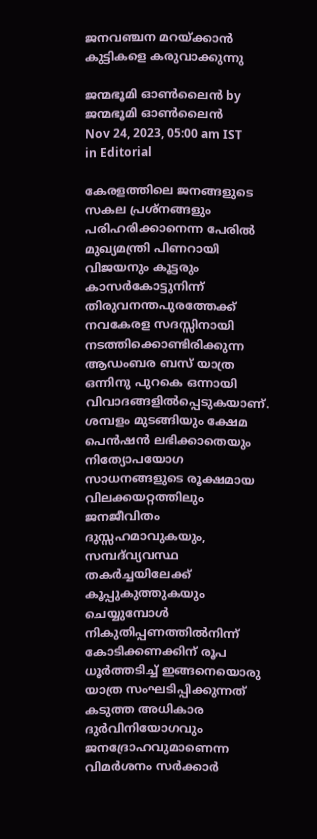ജനവഞ്ചന മറയ്‌ക്കാന്‍ കുട്ടികളെ കരുവാക്കുന്നു

ജന്മഭൂമി ഓണ്‍ലൈന്‍ by ജന്മഭൂമി ഓണ്‍ലൈന്‍
Nov 24, 2023, 05:00 am IST
in Editorial

കേരളത്തിലെ ജനങ്ങളുടെ സകല പ്രശ്‌നങ്ങളും പരിഹരിക്കാനെന്ന പേരില്‍ മുഖ്യമന്ത്രി പിണറായി വിജയനും കൂട്ടരും കാസര്‍കോട്ടുനിന്ന് തിരുവനന്തപുരത്തേക്ക് നവകേരള സദസ്സിനായി നടത്തിക്കൊണ്ടിരിക്കുന്ന ആഡംബര ബസ് യാത്ര ഒന്നിനു പുറകെ ഒന്നായി വിവാദങ്ങളില്‍പ്പെടുകയാണ്. ശമ്പളം മുടങ്ങിയും ക്ഷേമ പെന്‍ഷന്‍ ലഭിക്കാതെയും നിത്യോപയോഗ സാധനങ്ങളുടെ രൂക്ഷമായ വിലക്കയറ്റത്തിലും ജനജീവിതം ദുസ്സഹമാവുകയും, സമ്പദ്‌വ്യവസ്ഥ തകര്‍ച്ചയിലേക്ക് കൂപ്പുകുത്തുകയും ചെയ്യുമ്പോള്‍ നികുതിപ്പണത്തില്‍നിന്ന് കോടിക്കണക്കിന് രൂപ ധൂര്‍ത്തടിച്ച് ഇങ്ങനെയൊരു യാത്ര സംഘടിപ്പിക്കുന്നത് കടുത്ത അധികാര ദുര്‍വിനിയോഗവും ജനദ്രോഹവുമാണെന്ന വിമര്‍ശനം സര്‍ക്കാര്‍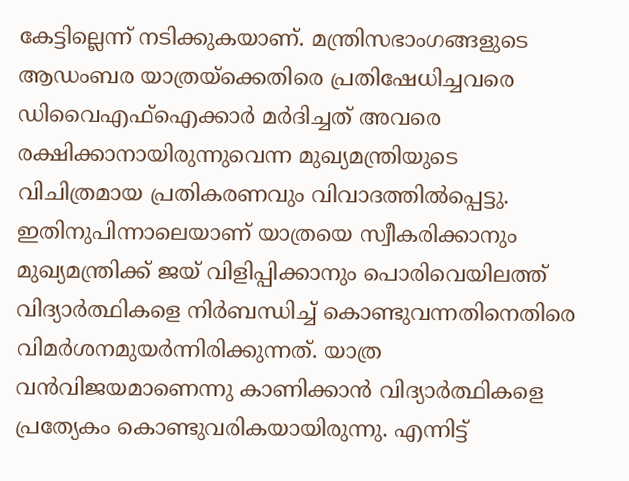കേട്ടില്ലെന്ന് നടിക്കുകയാണ്. മന്ത്രിസഭാംഗങ്ങളുടെ ആഡംബര യാത്രയ്‌ക്കെതിരെ പ്രതിഷേധിച്ചവരെ ഡിവൈഎഫ്‌ഐക്കാര്‍ മര്‍ദിച്ചത് അവരെ രക്ഷിക്കാനായിരുന്നുവെന്ന മുഖ്യമന്ത്രിയുടെ വിചിത്രമായ പ്രതികരണവും വിവാദത്തില്‍പ്പെട്ടു. ഇതിനുപിന്നാലെയാണ് യാത്രയെ സ്വീകരിക്കാനും മുഖ്യമന്ത്രിക്ക് ജയ് വിളിപ്പിക്കാനും പൊരിവെയിലത്ത് വിദ്യാര്‍ത്ഥികളെ നിര്‍ബന്ധിച്ച് കൊണ്ടുവന്നതിനെതിരെ വിമര്‍ശനമുയര്‍ന്നിരിക്കുന്നത്. യാത്ര വന്‍വിജയമാണെന്നു കാണിക്കാന്‍ വിദ്യാര്‍ത്ഥികളെ പ്രത്യേകം കൊണ്ടുവരികയായിരുന്നു. എന്നിട്ട്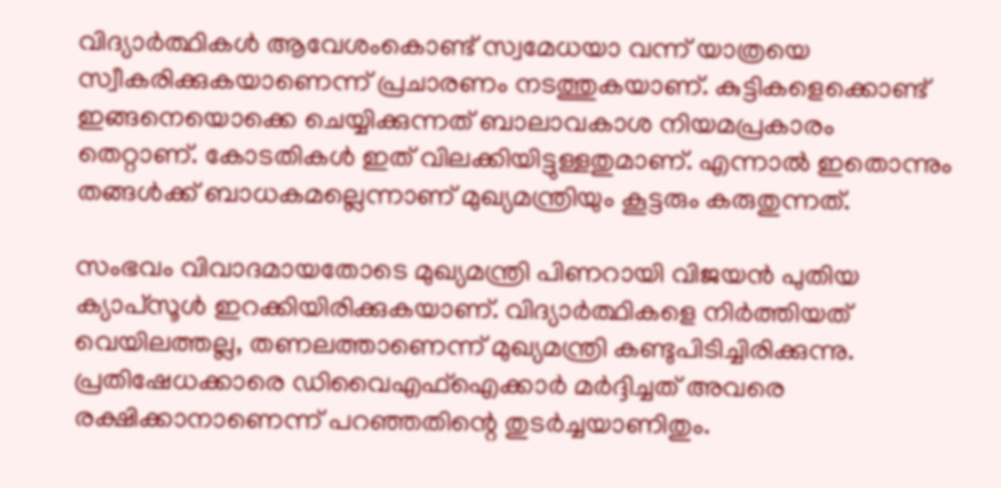വിദ്യാര്‍ത്ഥികള്‍ ആവേശംകൊണ്ട് സ്വമേധയാ വന്ന് യാത്രയെ സ്വീകരിക്കുകയാണെന്ന് പ്രചാരണം നടത്തുകയാണ്. കുട്ടികളെക്കൊണ്ട് ഇങ്ങനെയൊക്കെ ചെയ്യിക്കുന്നത് ബാലാവകാശ നിയമപ്രകാരം തെറ്റാണ്. കോടതികള്‍ ഇത് വിലക്കിയിട്ടുള്ളതുമാണ്. എന്നാല്‍ ഇതൊന്നും തങ്ങള്‍ക്ക് ബാധകമല്ലെന്നാണ് മുഖ്യമന്ത്രിയും കൂട്ടരും കരുതുന്നത്.

സംഭവം വിവാദമായതോടെ മുഖ്യമന്ത്രി പിണറായി വിജയന്‍ പുതിയ ക്യാപ്‌സൂള്‍ ഇറക്കിയിരിക്കുകയാണ്. വിദ്യാര്‍ത്ഥികളെ നിര്‍ത്തിയത് വെയിലത്തല്ല, തണലത്താണെന്ന് മുഖ്യമന്ത്രി കണ്ടുപിടിച്ചിരിക്കുന്നു. പ്രതിഷേധക്കാരെ ഡിവൈഎഫ്‌ഐക്കാര്‍ മര്‍ദ്ദിച്ചത് അവരെ രക്ഷിക്കാനാണെന്ന് പറഞ്ഞതിന്റെ തുടര്‍ച്ചയാണിതും.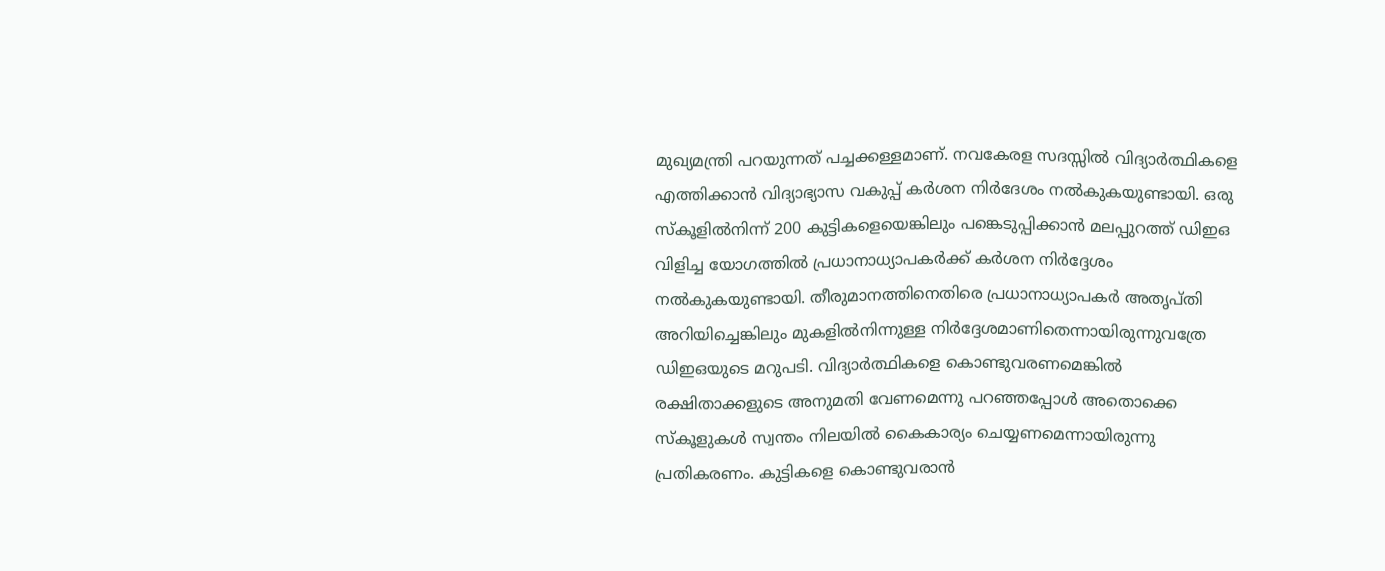മുഖ്യമന്ത്രി പറയുന്നത് പച്ചക്കള്ളമാണ്. നവകേരള സദസ്സില്‍ വിദ്യാര്‍ത്ഥികളെ എത്തിക്കാന്‍ വിദ്യാഭ്യാസ വകുപ്പ് കര്‍ശന നിര്‍ദേശം നല്‍കുകയുണ്ടായി. ഒരു സ്‌കൂളില്‍നിന്ന് 200 കുട്ടികളെയെങ്കിലും പങ്കെടുപ്പിക്കാന്‍ മലപ്പുറത്ത് ഡിഇഒ വിളിച്ച യോഗത്തില്‍ പ്രധാനാധ്യാപകര്‍ക്ക് കര്‍ശന നിര്‍ദ്ദേശം നല്‍കുകയുണ്ടായി. തീരുമാനത്തിനെതിരെ പ്രധാനാധ്യാപകര്‍ അതൃപ്തി അറിയിച്ചെങ്കിലും മുകളില്‍നിന്നുള്ള നിര്‍ദ്ദേശമാണിതെന്നായിരുന്നുവത്രേ ഡിഇഒയുടെ മറുപടി. വിദ്യാര്‍ത്ഥികളെ കൊണ്ടുവരണമെങ്കില്‍ രക്ഷിതാക്കളുടെ അനുമതി വേണമെന്നു പറഞ്ഞപ്പോള്‍ അതൊക്കെ സ്‌കൂളുകള്‍ സ്വന്തം നിലയില്‍ കൈകാര്യം ചെയ്യണമെന്നായിരുന്നു പ്രതികരണം. കുട്ടികളെ കൊണ്ടുവരാന്‍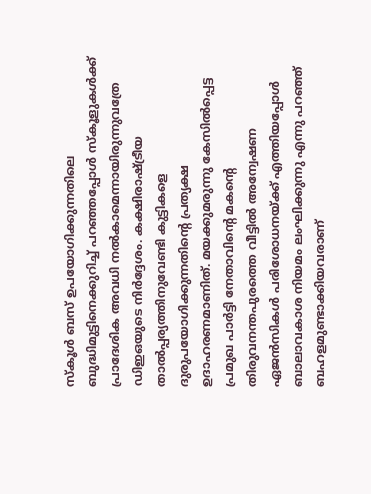സ്‌കൂള്‍ ബസ് ഉപയോഗിക്കുന്നതിലെ ബുദ്ധിമുട്ടിനെക്കുറിച്ച് പറഞ്ഞപ്പോള്‍ സ്‌കൂളുകള്‍ക്ക് പ്രാദേശിക അവധി നല്‍കാമെന്നായിരുന്നുവത്രേ ഡിഇഒയുടെ നിര്‍ദ്ദേശം. കക്ഷിരാഷ്‌ട്രീയ താല്‍പ്പര്യത്തിനുവേണ്ടി കുട്ടികളെ ദുരുപയോഗിക്കുന്നതിന്റെ പ്രത്യക്ഷ ഉദാഹരണമാണിത്. മയക്കുമരുന്നു കേസില്‍പ്പെട്ട പ്രമുഖ പാര്‍ട്ടി നേതാവിന്റെ മകന്റെ തിരുവനന്തപുരത്തെ വീട്ടില്‍ അന്വേഷണ ഏജന്‍സികള്‍ പരിശോധനയ്‌ക്ക് എത്തിയപ്പോള്‍ ബാലാവകാശ നിയമം ലംഘിക്കുന്നു എന്നു പറഞ്ഞ് ബഹളമുണ്ടാക്കിയവരാണ്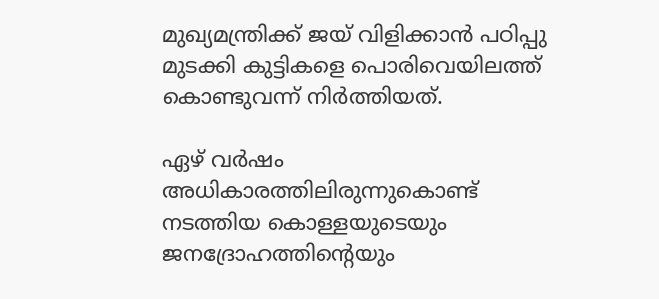മുഖ്യമന്ത്രിക്ക് ജയ് വിളിക്കാന്‍ പഠിപ്പു മുടക്കി കുട്ടികളെ പൊരിവെയിലത്ത് കൊണ്ടുവന്ന് നിര്‍ത്തിയത്.

ഏഴ് വര്‍ഷം അധികാരത്തിലിരുന്നുകൊണ്ട് നടത്തിയ കൊള്ളയുടെയും ജനദ്രോഹത്തിന്റെയും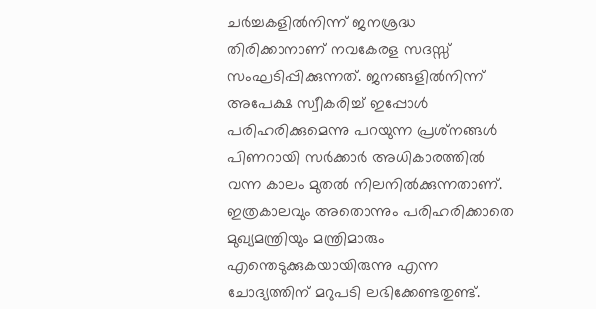ചര്‍ച്ചകളില്‍നിന്ന് ജനശ്രദ്ധ തിരിക്കാനാണ് നവകേരള സദസ്സ് സംഘടിപ്പിക്കുന്നത്. ജനങ്ങളില്‍നിന്ന് അപേക്ഷ സ്വീകരിച്ച് ഇപ്പോള്‍ പരിഹരിക്കുമെന്നു പറയുന്ന പ്രശ്‌നങ്ങള്‍ പിണറായി സര്‍ക്കാര്‍ അധികാരത്തില്‍ വന്ന കാലം മുതല്‍ നിലനില്‍ക്കുന്നതാണ്. ഇത്രകാലവും അതൊന്നും പരിഹരിക്കാതെ മുഖ്യമന്ത്രിയും മന്ത്രിമാരും എന്തെടുക്കുകയായിരുന്നു എന്ന ചോദ്യത്തിന് മറുപടി ലഭിക്കേണ്ടതുണ്ട്.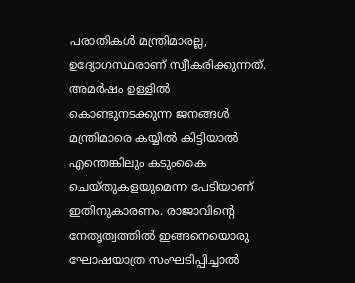പരാതികള്‍ മന്ത്രിമാരല്ല, ഉദ്യോഗസ്ഥരാണ് സ്വീകരിക്കുന്നത്. അമര്‍ഷം ഉള്ളില്‍ കൊണ്ടുനടക്കുന്ന ജനങ്ങള്‍ മന്ത്രിമാരെ കയ്യില്‍ കിട്ടിയാല്‍ എന്തെങ്കിലും കടുംകൈ ചെയ്തുകളയുമെന്ന പേടിയാണ് ഇതിനുകാരണം. രാജാവിന്റെ നേതൃത്വത്തില്‍ ഇങ്ങനെയൊരു ഘോഷയാത്ര സംഘടിപ്പിച്ചാല്‍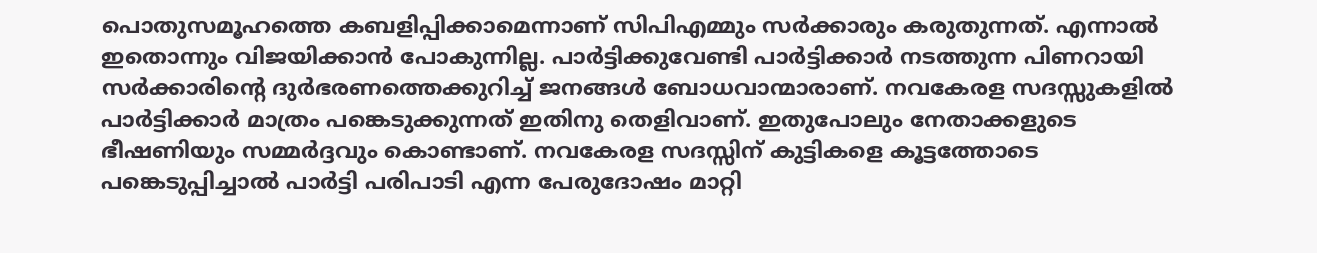പൊതുസമൂഹത്തെ കബളിപ്പിക്കാമെന്നാണ് സിപിഎമ്മും സര്‍ക്കാരും കരുതുന്നത്. എന്നാല്‍ ഇതൊന്നും വിജയിക്കാന്‍ പോകുന്നില്ല. പാര്‍ട്ടിക്കുവേണ്ടി പാര്‍ട്ടിക്കാര്‍ നടത്തുന്ന പിണറായി സര്‍ക്കാരിന്റെ ദുര്‍ഭരണത്തെക്കുറിച്ച് ജനങ്ങള്‍ ബോധവാന്മാരാണ്. നവകേരള സദസ്സുകളില്‍ പാര്‍ട്ടിക്കാര്‍ മാത്രം പങ്കെടുക്കുന്നത് ഇതിനു തെളിവാണ്. ഇതുപോലും നേതാക്കളുടെ ഭീഷണിയും സമ്മര്‍ദ്ദവും കൊണ്ടാണ്. നവകേരള സദസ്സിന് കുട്ടികളെ കൂട്ടത്തോടെ പങ്കെടുപ്പിച്ചാല്‍ പാര്‍ട്ടി പരിപാടി എന്ന പേരുദോഷം മാറ്റി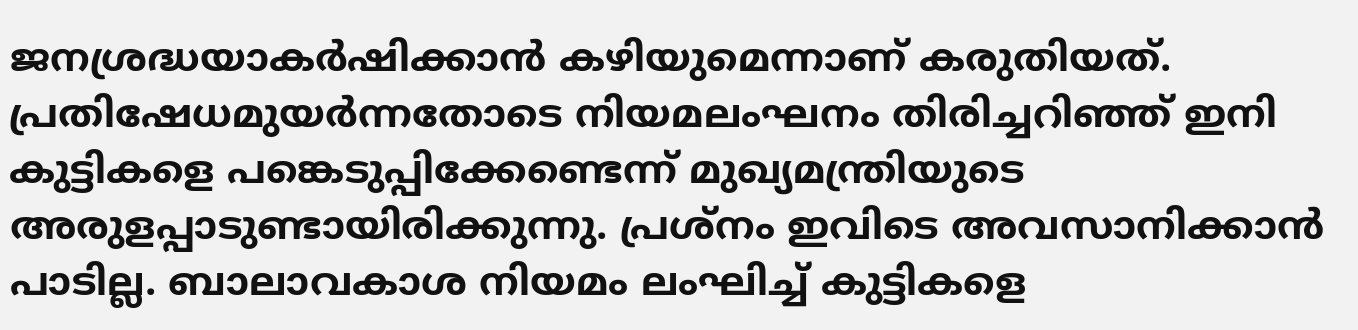ജനശ്രദ്ധയാകര്‍ഷിക്കാന്‍ കഴിയുമെന്നാണ് കരുതിയത്. പ്രതിഷേധമുയര്‍ന്നതോടെ നിയമലംഘനം തിരിച്ചറിഞ്ഞ് ഇനി കുട്ടികളെ പങ്കെടുപ്പിക്കേണ്ടെന്ന് മുഖ്യമന്ത്രിയുടെ അരുളപ്പാടുണ്ടായിരിക്കുന്നു. പ്രശ്‌നം ഇവിടെ അവസാനിക്കാന്‍ പാടില്ല. ബാലാവകാശ നിയമം ലംഘിച്ച് കുട്ടികളെ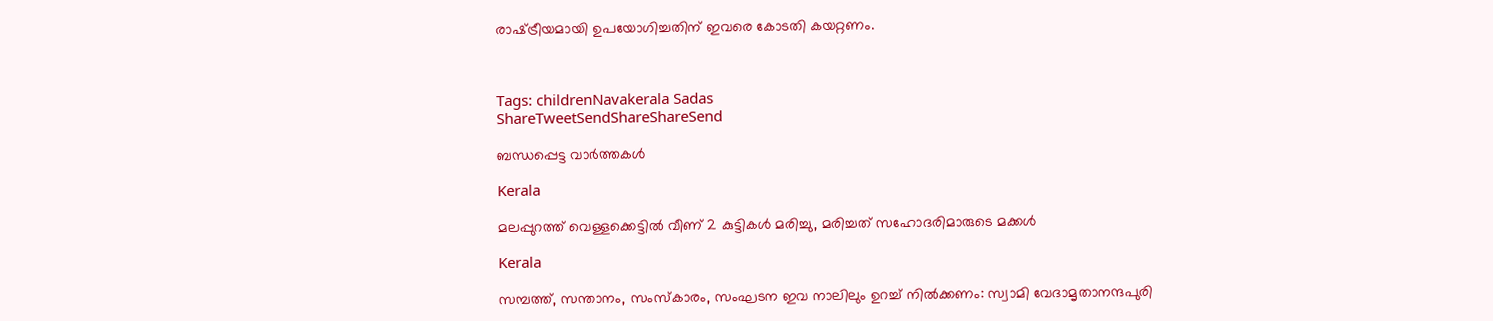രാഷ്‌ട്രീയമായി ഉപയോഗിച്ചതിന് ഇവരെ കോടതി കയറ്റണം.



Tags: childrenNavakerala Sadas
ShareTweetSendShareShareSend

ബന്ധപ്പെട്ട വാര്‍ത്തകള്‍

Kerala

മലപ്പുറത്ത് വെള്ളക്കെട്ടില്‍ വീണ് 2 കുട്ടികള്‍ മരിച്ചു, മരിച്ചത് സഹോദരിമാരുടെ മക്കള്‍

Kerala

സമ്പത്ത്, സന്താനം, സംസ്‌കാരം, സംഘടന ഇവ നാലിലും ഉറച്ച് നില്‍ക്കണം: സ്വാമി വേദാമൃതാനന്ദപുരി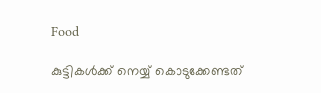Food

കുട്ടികൾക്ക് നെയ്യ് കൊടുക്കേണ്ടത്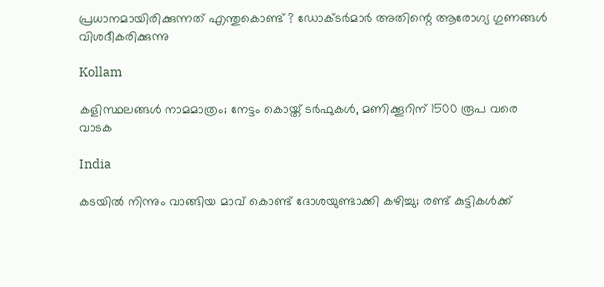പ്രധാനമായിരിക്കുന്നത് എന്തുകൊണ്ട് ? ഡോക്ടർമാർ അതിന്റെ ആരോഗ്യ ഗുണങ്ങൾ വിശദീകരിക്കുന്നു

Kollam

കളിസ്ഥലങ്ങള്‍ നാമമാത്രം; നേട്ടം കൊയ്ത് ടര്‍ഫുകള്‍, മണിക്കൂറിന് 1500 രൂപ വരെ വാടക

India

കടയിൽ നിന്നും വാങ്ങിയ മാവ് കൊണ്ട് ദോശയുണ്ടാക്കി കഴിച്ചു; രണ്ട് കുട്ടികൾക്ക്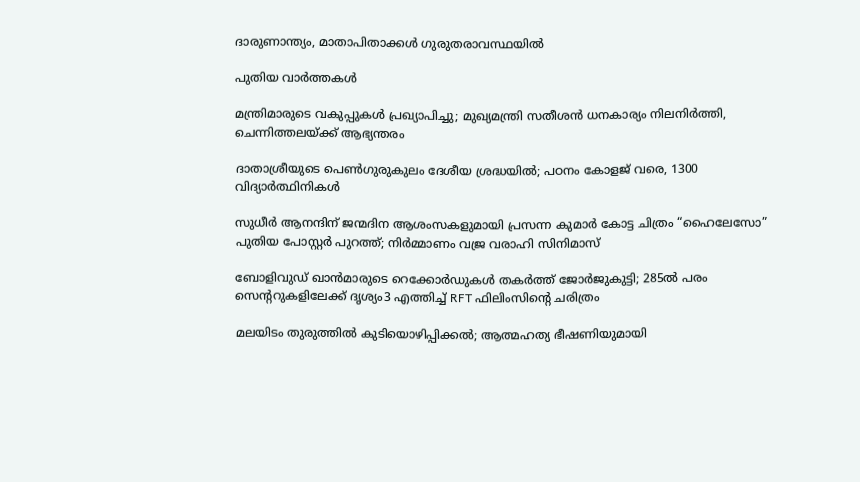ദാരുണാന്ത്യം, മാതാപിതാക്കൾ ഗുരുതരാവസ്ഥയിൽ

പുതിയ വാര്‍ത്തകള്‍

മന്ത്രിമാരുടെ വകുപ്പുകൾ പ്രഖ്യാപിച്ചു; മുഖ്യമന്ത്രി സതീശൻ ധനകാര്യം നിലനിർത്തി, ചെന്നിത്തലയ്‌ക്ക് ആഭ്യന്തരം

ദാതാശ്രീയുടെ പെണ്‍ഗുരുകുലം ദേശീയ ശ്രദ്ധയില്‍; പഠനം കോളജ് വരെ, 1300 വിദ്യാര്‍ത്ഥിനികള്‍

സുധീർ ആനന്ദിന് ജന്മദിന ആശംസകളുമായി പ്രസന്ന കുമാർ കോട്ട ചിത്രം “ഹൈലേസോ” പുതിയ പോസ്റ്റർ പുറത്ത്; നിർമ്മാണം വജ്ര വരാഹി സിനിമാസ്

ബോളിവുഡ് ഖാൻമാരുടെ റെക്കോർഡുകൾ തകർത്ത് ജോർജുകുട്ടി; 285ൽ പരം സെൻ്ററുകളിലേക്ക് ദൃശ്യം3 എത്തിച്ച് RFT ഫിലിംസിന്റെ ചരിത്രം

മലയിടം തുരുത്തിൽ കുടിയൊഴിപ്പിക്കൽ; ആത്മഹത്യ ഭീഷണിയുമായി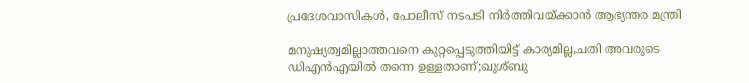പ്രദേശവാസികൾ, പോലീസ് നടപടി നിർത്തിവയ്‌ക്കാൻ ആഭ്യന്തര മന്ത്രി

മനുഷ്യത്വമില്ലാത്തവനെ കുറ്റപ്പെടുത്തിയിട്ട് കാര്യമില്ല,ചതി അവരുടെ ഡിഎൻഎയിൽ തന്നെ ഉള്ളതാണ്;ഖുശ്ബു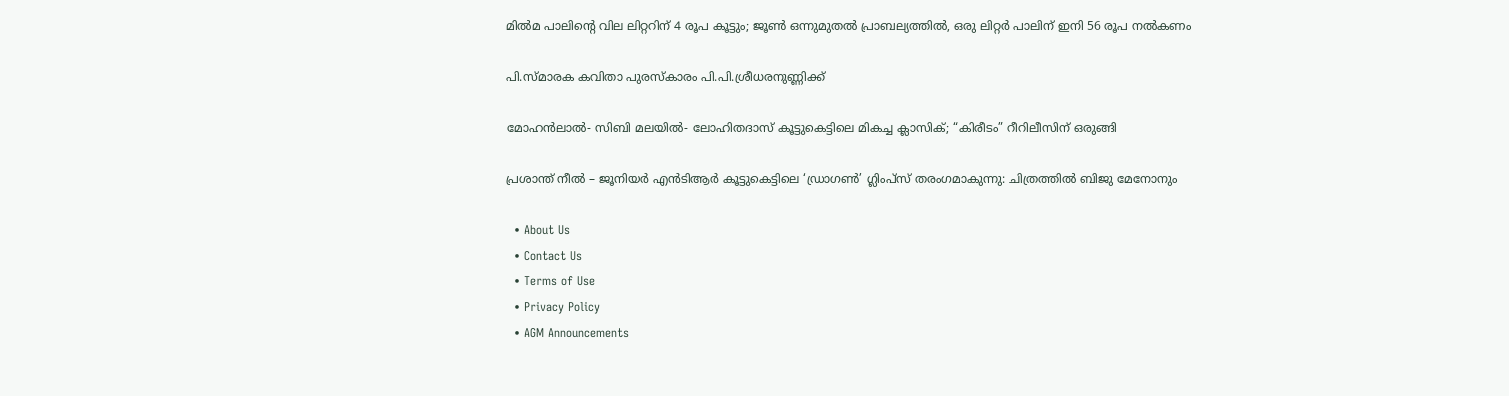മിൽമ പാലിന്റെ വില ലിറ്ററിന് 4 രൂപ കൂട്ടും; ജൂൺ ഒന്നുമുതൽ പ്രാബല്യത്തിൽ, ഒരു ലിറ്റർ പാലിന് ഇനി 56 രൂപ നൽകണം

പി.സ്മാരക കവിതാ പുരസ്കാരം പി.പി.ശ്രീധരനുണ്ണിക്ക്

മോഹൻലാൽ- സിബി മലയിൽ- ലോഹിതദാസ് കൂട്ടുകെട്ടിലെ മികച്ച ക്ലാസിക്‌; “കിരീടം” റീറിലീസിന് ഒരുങ്ങി

പ്രശാന്ത് നീൽ – ജൂനിയർ എൻടിആർ കൂട്ടുകെട്ടിലെ ‘ഡ്രാഗൺ’ ഗ്ലിംപ്‌സ് തരംഗമാകുന്നു: ചിത്രത്തിൽ ബിജു മേനോനും

  • About Us
  • Contact Us
  • Terms of Use
  • Privacy Policy
  • AGM Announcements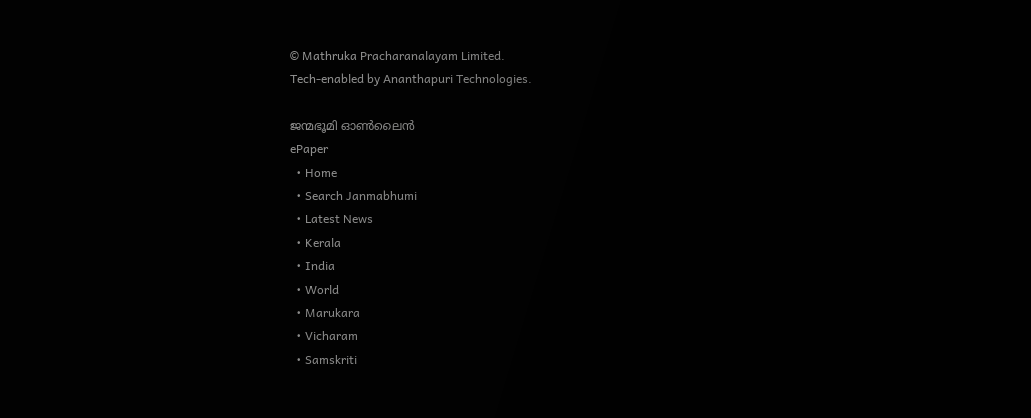© Mathruka Pracharanalayam Limited.
Tech-enabled by Ananthapuri Technologies.

ജന്മഭൂമി ഓണ്‍ലൈന്‍
ePaper
  • Home
  • Search Janmabhumi
  • Latest News
  • Kerala
  • India
  • World
  • Marukara
  • Vicharam
  • Samskriti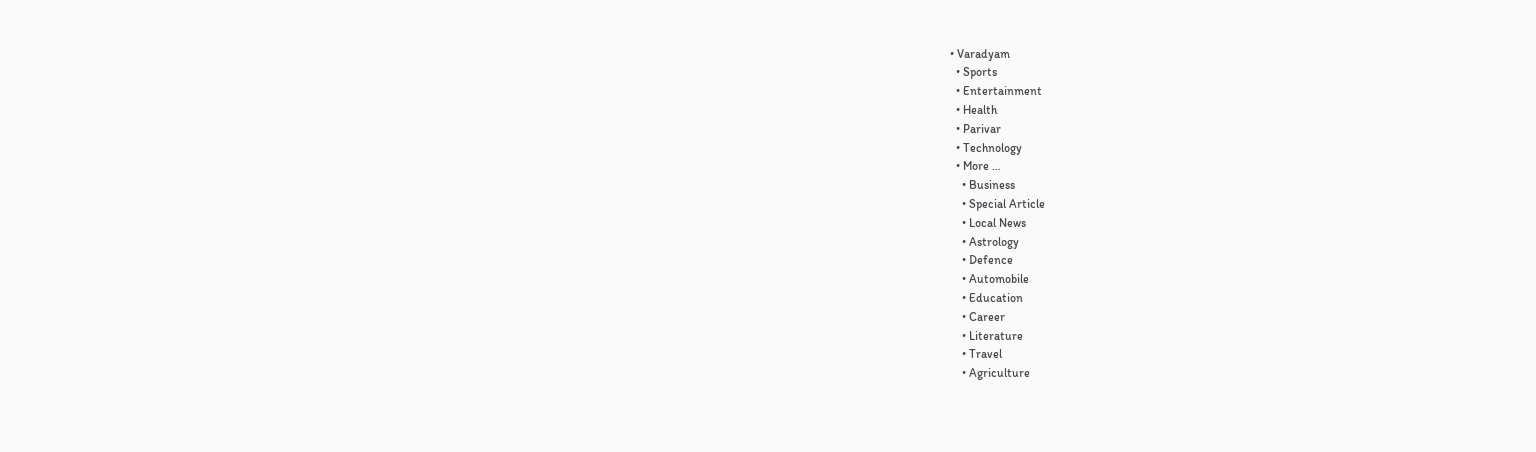• Varadyam
  • Sports
  • Entertainment
  • Health
  • Parivar
  • Technology
  • More …
    • Business
    • Special Article
    • Local News
    • Astrology
    • Defence
    • Automobile
    • Education
    • Career
    • Literature
    • Travel
    • Agriculture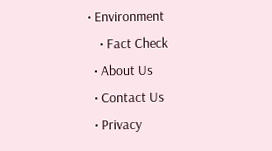• Environment
    • Fact Check
  • About Us
  • Contact Us
  • Privacy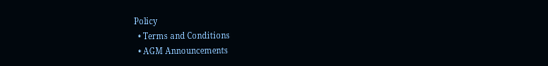Policy
  • Terms and Conditions
  • AGM Announcements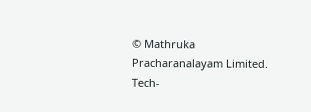© Mathruka Pracharanalayam Limited.
Tech-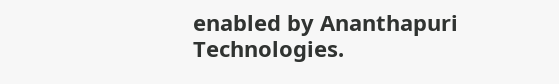enabled by Ananthapuri Technologies.